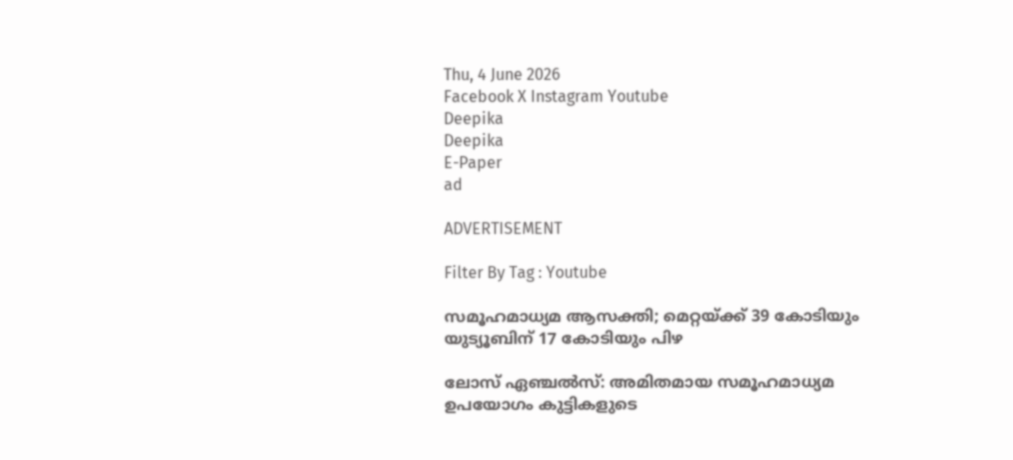Thu, 4 June 2026
Facebook X Instagram Youtube
Deepika
Deepika
E-Paper
ad

ADVERTISEMENT

Filter By Tag : Youtube

സമൂഹമാധ്യമ ആസക്തി; മെറ്റയ്ക്ക് 39 കോടിയും യുട്യൂബിന് 17 കോടിയും പിഴ

ലോസ് ഏഞ്ചല്‍സ്: അമിതമായ സമൂഹമാധ്യമ ഉപയോഗം കുട്ടികളുടെ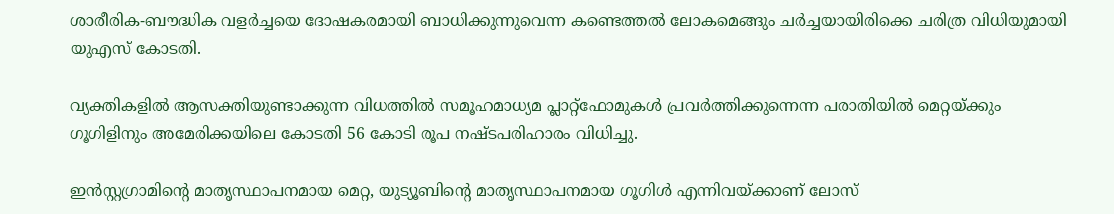ശാരീരിക-ബൗദ്ധിക വളർച്ചയെ ദോഷകരമായി ബാധിക്കുന്നുവെന്ന കണ്ടെത്തൽ ലോകമെങ്ങും ചർച്ചയായിരിക്കെ ചരിത്ര വിധിയുമായി യുഎസ് കോടതി.

വ്യക്തികളില്‍ ആസക്തിയുണ്ടാക്കുന്ന വിധത്തില്‍ സമൂഹമാധ്യമ പ്ലാറ്റ്ഫോമുകള്‍ പ്രവര്‍ത്തിക്കുന്നെന്ന പരാതിയില്‍ മെറ്റയ്ക്കും ഗൂഗിളിനും അമേരിക്കയിലെ കോടതി 56 കോടി രൂപ നഷ്‌ടപരിഹാരം വിധിച്ചു.

ഇന്‍സ്റ്റഗ്രാമിന്‍റെ മാതൃസ്ഥാപനമായ മെറ്റ, യുട്യൂബിന്‍റെ മാതൃസ്ഥാപനമായ ഗൂഗിള്‍ എന്നിവയ്ക്കാണ് ലോസ്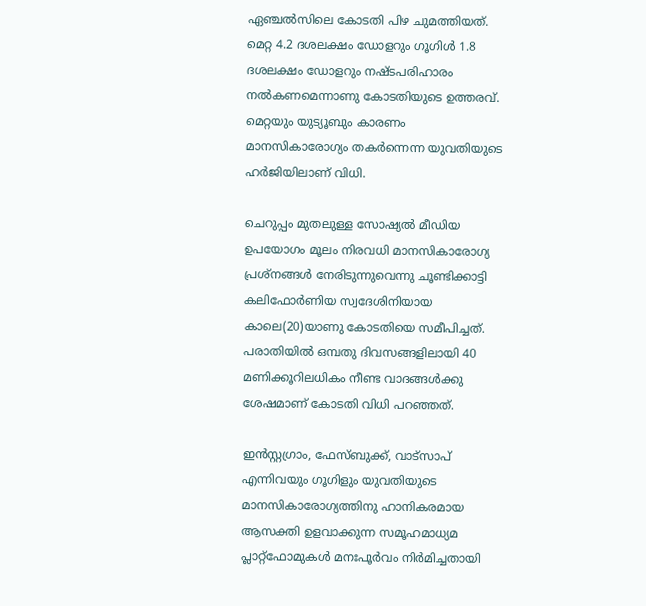ഏഞ്ചല്‍സിലെ കോടതി പിഴ ചുമത്തിയത്. മെറ്റ 4.2 ദശലക്ഷം ഡോളറും ഗൂഗിള്‍ 1.8 ദശലക്ഷം ഡോളറും നഷ്‌ടപരിഹാരം നല്‍കണമെന്നാണു കോടതിയുടെ ഉത്തരവ്. മെറ്റയും യുട്യൂബും കാരണം മാനസികാരോഗ്യം തകർന്നെന്ന യുവതിയുടെ ഹർജിയിലാണ് വിധി.

ചെറുപ്പം മുതലുള്ള സോഷ്യല്‍ മീഡിയ ഉപയോഗം മൂലം നിരവധി മാനസികാരോഗ്യ പ്രശ്‌നങ്ങള്‍ നേരിടുന്നുവെന്നു ചൂണ്ടിക്കാട്ടി കലിഫോര്‍ണിയ സ്വദേശിനിയായ കാലെ(20)യാണു കോടതിയെ സമീപിച്ചത്. പരാതിയില്‍ ഒമ്പതു ദിവസങ്ങളിലായി 40 മണിക്കൂറിലധികം നീണ്ട വാദങ്ങള്‍ക്കു ശേഷമാണ് കോടതി വിധി പറഞ്ഞത്.

ഇൻസ്റ്റഗ്രാം, ഫേസ്ബുക്ക്, വാട്സാപ് എന്നിവയും ഗൂഗിളും യുവതിയുടെ മാനസികാരോഗ്യത്തിനു ഹാനികരമായ ആസക്തി ഉളവാക്കുന്ന സമൂഹമാധ്യമ പ്ലാറ്റ്‌ഫോമുകൾ മനഃപൂർവം നിർമിച്ചതായി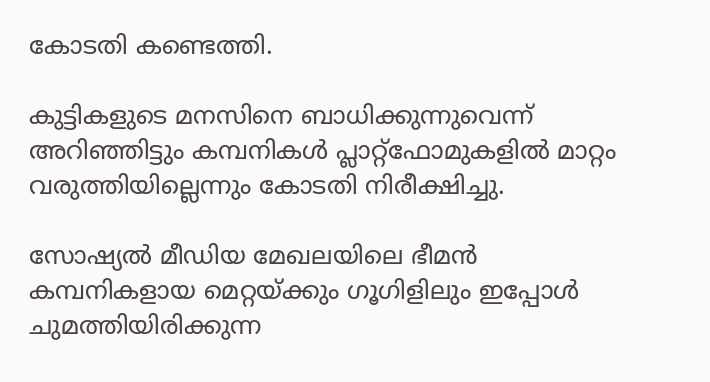കോടതി കണ്ടെത്തി.

കുട്ടികളുടെ മനസിനെ ബാധിക്കുന്നുവെന്ന് അറിഞ്ഞിട്ടും കമ്പനികൾ പ്ലാറ്റ്ഫോമുകളിൽ മാറ്റം വരുത്തിയില്ലെന്നും കോടതി നിരീക്ഷിച്ചു.

സോഷ്യല്‍ മീഡിയ മേഖലയിലെ ഭീമന്‍ കമ്പനികളായ മെറ്റയ്ക്കും ഗൂഗിളിലും ഇപ്പോള്‍ ചുമത്തിയിരിക്കുന്ന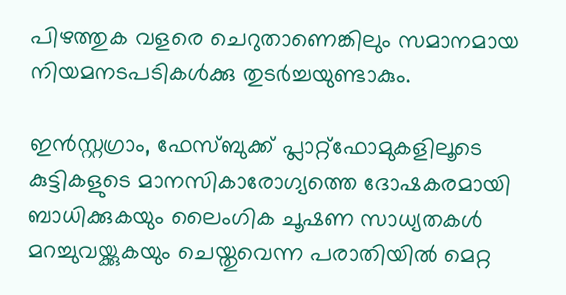പിഴത്തുക വളരെ ചെറുതാണെങ്കിലും സമാനമായ നിയമനടപടികള്‍ക്കു തുടര്‍ച്ചയുണ്ടാകും.

ഇൻസ്റ്റഗ്രാം, ഫേസ്ബുക്ക് പ്ലാറ്റ്‌ഫോമുകളിലൂടെ കുട്ടികളുടെ മാനസികാരോഗ്യത്തെ ദോഷകരമായി ബാധിക്കുകയും ലൈംഗിക ചൂഷണ സാധ്യതകൾ മറച്ചുവയ്ക്കുകയും ചെയ്തുവെന്ന പരാതിയിൽ മെറ്റ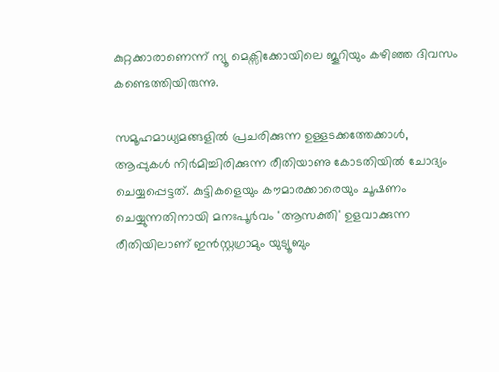കുറ്റക്കാരാണെന്ന് ന്യൂ മെക്സിക്കോയിലെ ജൂറിയും കഴിഞ്ഞ ദിവസം കണ്ടെത്തിയിരുന്നു.

സമൂഹമാധ്യമങ്ങളിൽ പ്രചരിക്കുന്ന ഉള്ളടക്കത്തേക്കാൾ, ആപ്പുകൾ നിർമിച്ചിരിക്കുന്ന രീതിയാണു കോടതിയിൽ ചോദ്യം ചെയ്യപ്പെട്ടത്. കുട്ടികളെയും കൗമാരക്കാരെയും ചൂഷണം ചെയ്യുന്നതിനായി മനഃപൂർവം 'ആസക്തി' ഉളവാക്കുന്ന രീതിയിലാണ് ഇൻസ്റ്റഗ്രാമും യുട്യൂബും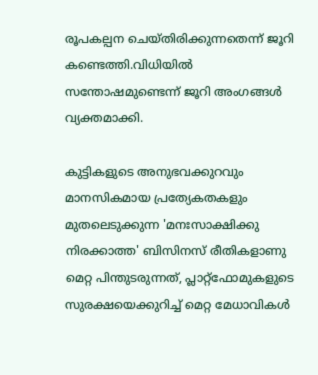രൂപകല്പന ചെയ്തിരിക്കുന്നതെന്ന് ജൂറി കണ്ടെത്തി.വിധിയിൽ സന്തോഷമുണ്ടെന്ന് ജൂറി അംഗങ്ങൾ വ്യക്തമാക്കി.

കുട്ടികളുടെ അനുഭവക്കുറവും മാനസികമായ പ്രത്യേകതകളും മുതലെടുക്കുന്ന 'മനഃസാക്ഷിക്കു നിരക്കാത്ത' ബിസിനസ് രീതികളാണു മെറ്റ പിന്തുടരുന്നത്, പ്ലാറ്റ്‌ഫോമുകളുടെ സുരക്ഷയെക്കുറിച്ച് മെറ്റ മേധാവികൾ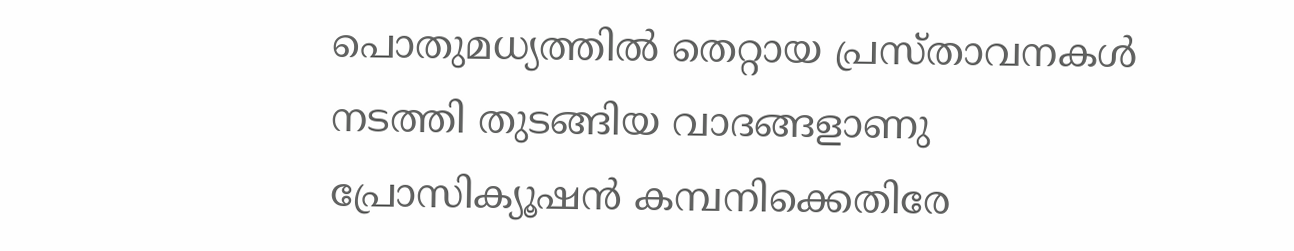പൊതുമധ്യത്തിൽ തെറ്റായ പ്രസ്താവനകൾ നടത്തി തുടങ്ങിയ വാദങ്ങളാണു പ്രോസിക്യൂഷൻ കമ്പനിക്കെതിരേ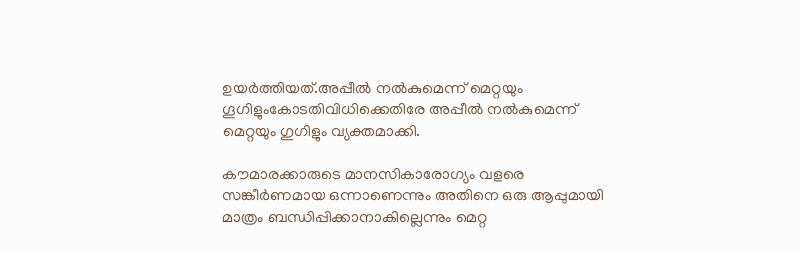ഉയർത്തിയത്.അപ്പീൽ നൽകുമെന്ന് മെറ്റയും ഗൂഗിളുംകോടതിവിധിക്കെതിരേ അപ്പീല്‍ നല്‍കുമെന്ന് മെറ്റയും ഗുഗിളും വ്യക്തമാക്കി.

കൗമാരക്കാരുടെ മാനസികാരോഗ്യം വളരെ സങ്കീർണമായ ഒന്നാണെന്നും അതിനെ ഒരു ആപ്പുമായി മാത്രം ബന്ധിപ്പിക്കാനാകില്ലെന്നും മെറ്റ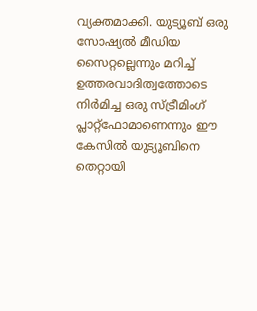വ്യക്തമാക്കി. യുട്യൂബ് ഒരു സോഷ്യൽ മീഡിയ സൈറ്റല്ലെന്നും മറിച്ച് ഉത്തരവാദിത്വത്തോടെ നിർമിച്ച ഒരു സ്ട്രീമിംഗ് പ്ലാറ്റ്‌ഫോമാണെന്നും ഈ കേസിൽ യുട്യൂബിനെ തെറ്റായി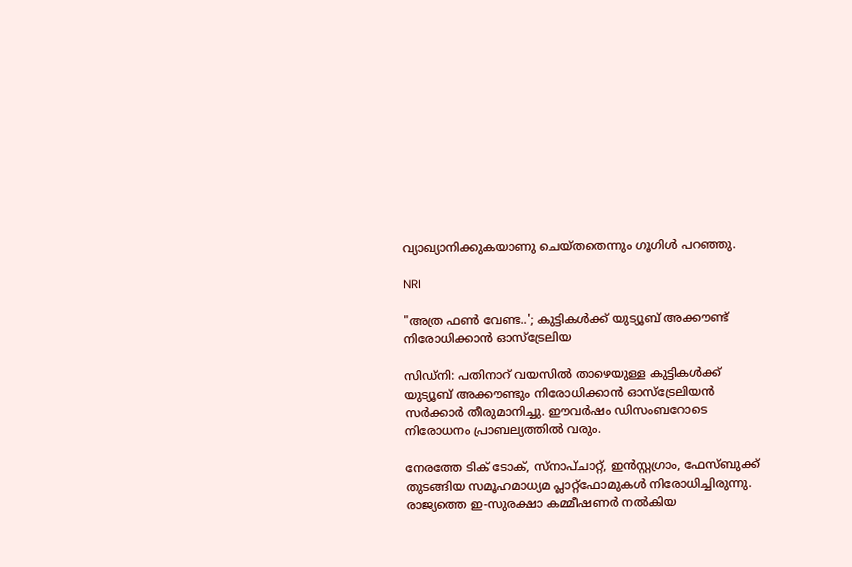വ്യാഖ്യാനിക്കുകയാണു ചെയ്തതെന്നും ഗൂഗിൾ പറഞ്ഞു.

NRI

"അത്ര ഫൺ വേണ്ട..'; കുട്ടികൾക്ക് യുട്യൂബ് അക്കൗണ്ട് നിരോധിക്കാൻ ഓസ്ട്രേലിയ

സിഡ്നി: പതിനാറ് വയസിൽ താഴെയുള്ള കുട്ടികൾക്ക് യുട്യൂബ് അക്കൗണ്ടും നിരോധിക്കാൻ ഓസ്ട്രേലിയൻ സർക്കാർ തീരുമാനിച്ചു. ഈവർഷം ഡിസംബറോടെ നിരോധനം പ്രാബല്യത്തിൽ വരും.

നേരത്തേ ടിക് ടോക്, സ്നാപ്ചാറ്റ്, ഇൻസ്റ്റഗ്രാം, ഫേസ്ബുക്ക് തുടങ്ങിയ സമൂഹമാധ്യമ പ്ലാറ്റ്ഫോമുകൾ നിരോധിച്ചിരുന്നു. രാജ്യത്തെ ഇ-സുരക്ഷാ കമ്മീഷണർ നൽകിയ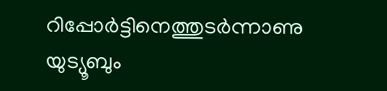റിപ്പോർട്ടിനെത്തുടർന്നാണു യുട്യൂബും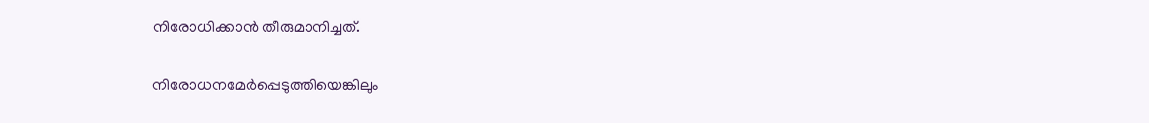നിരോധിക്കാൻ തീരുമാനിച്ചത്.


നിരോധനമേർപ്പെടുത്തിയെങ്കിലും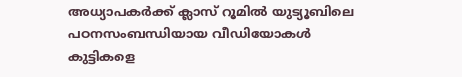അധ്യാപകർക്ക് ക്ലാസ് റൂമിൽ യുട്യൂബിലെ പഠനസംബന്ധിയായ വീഡിയോകൾ കുട്ടികളെ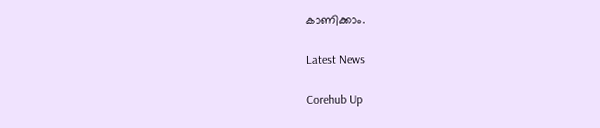കാണിക്കാം.

Latest News

Corehub Up